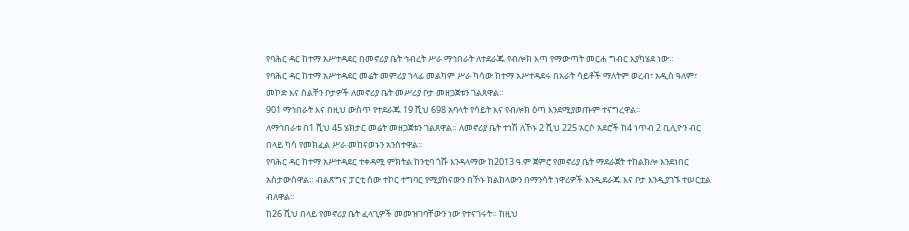የባሕር ዳር ከተማ አሥተዳደር በመኖሪያ ቤት ኅብረት ሥራ ማኅበራት ለተደራጁ የብሎክ እጣ የማውጣት መርሐ ግብር እያካሄደ ነው።
የባሕር ዳር ከተማ አሥተዳደር መሬት መምሪያ ኀላፊ መልካም ሥራ ካሳው ከተማ አሥተዳደሩ በአራት ሳይቶች ማለትም ወረብ፣ አዲስ ዓለም፣ መኮድ እና ሰልቸን ቦታዎች ለመኖሪያ ቤት መሥሪያ ቦታ መዘጋጀቱን ገልጸዋል።
901 ማኅበራት እና በዚህ ውስጥ የተደራጁ 19 ሺህ 698 አባላት የሳይት እና የብሎክ ዕጣ እንደሚያወጡም ተናግረዋል።
ለማኅበራቱ በ1 ሺህ 45 ሄክታር መሬት መዘጋጀቱን ገልጸዋል። ለመኖሪያ ቤት ተነሽ ለኾኑ 2 ሺህ 225 አርሶ አደሮች ከ4 ነጥብ 2 ቢሊዮን ብር በላይ ካሳ የመክፈል ሥራ መከናወኑን አንስተዋል።
የባሕር ዳር ከተማ አሥተዳደር ተቀዳሚ ምክትል ከንቲባ ጎሹ እንዳላማው ከ2013 ዓ.ም ጀምሮ የመኖሪያ ቤት ማደራጀት ተከልክሎ እንደነበር አስታውሰዋል። ብልጽግና ፓርቲ ሰው ተኮር ተግባር የሚያከናውን በኾኑ ክልከላውን በማንሳት ነዋሪዎች እንዲደራጁ እና ቦታ እንዲያገኙ ተሠርቷል ብለዋል።
ከ26 ሺህ በላይ የመኖሪያ ቤት ፈላጊዎች መመዝገባቸውን ነው የተናገሩት። ከዚህ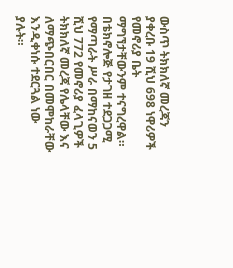ውስጥ ትክክለኛ መረጃን ያቀረቡ 19 ሺህ 698 ነዋሪዎች የመኖሪያ ቤት ማግኘታቸውንም ተናግረዋል።
በቴክኖሎጅ የታገዘ ተደጋጋሚ የማጣራት ሥራ በማከናወን 5 ሺህ 772 የመኖሪያ ፈላጊዎች ትክክለኛ መረጃ የሌላቸው እና ለማጭበርበር በመሞከራቸው እንዲቀነሱ ተደርጓል ነው ያሉት።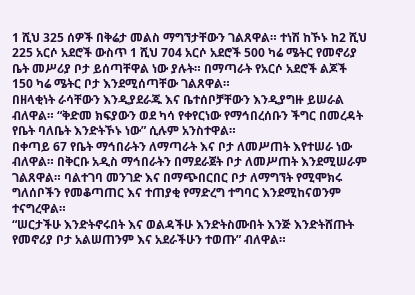1 ሺህ 325 ሰዎች በቅሬታ መልስ ማግኘታቸውን ገልጸዋል። ተነሽ ከኾኑ ከ2 ሺህ 225 አርሶ አደሮች ውስጥ 1 ሺህ 704 አርሶ አደሮች 500 ካሬ ሜትር የመኖሪያ ቤት መሥሪያ ቦታ ይሰጣቸዋል ነው ያሉት። በማጣራት የአርሶ አደሮች ልጆች 150 ካሬ ሜትር ቦታ እንደሚሰጣቸው ገልጸዋል።
በዘላቂነት ራሳቸውን እንዲያደራጁ እና ቤተሰቦቻቸውን እንዲያግዙ ይሠራል ብለዋል። “ቅድመ ክፍያውን ወደ ካሳ የቀየርነው የማኅበረሰቡን ችግር በመረዳት የቤት ባለቤት እንድትኾኑ ነው” ሲሉም አንስተዋል።
በቀጣይ 67 የቤት ማኅበራትን ለማጣራት እና ቦታ ለመሥጠት እየተሠራ ነው ብለዋል። በቅርቡ አዲስ ማኅበራትን በማደራጀት ቦታ ለመሥጠት እንደሚሠራም ገልጸዋል። ባልተገባ መንገድ እና በማጭበርበር ቦታ ለማግኘት የሚሞክሩ ግለሰቦችን የመቆጣጠር እና ተጠያቂ የማድረግ ተግባር እንደሚከናወንም ተናግረዋል።
“ሠርታችሁ እንድትኖሩበት እና ወልዳችሁ እንድትስሙበት እንጅ እንድትሸጡት የመኖሪያ ቦታ አልሠጠንም እና አደራችሁን ተወጡ” ብለዋል።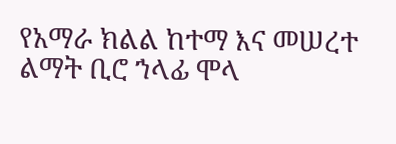የአማራ ክልል ከተማ እና መሠረተ ልማት ቢሮ ኀላፊ ሞላ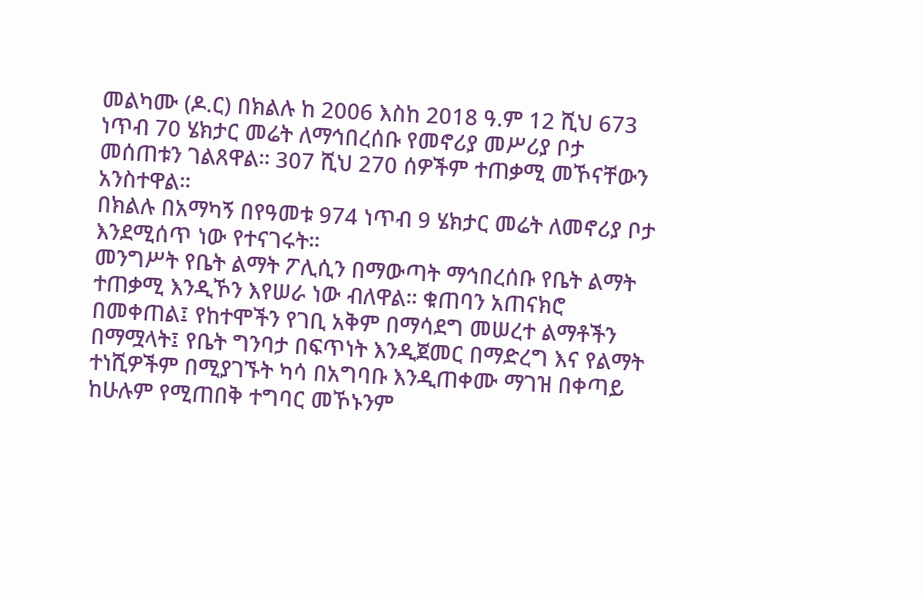መልካሙ (ዶ.ር) በክልሉ ከ 2006 እስከ 2018 ዓ.ም 12 ሺህ 673 ነጥብ 70 ሄክታር መሬት ለማኅበረሰቡ የመኖሪያ መሥሪያ ቦታ መሰጠቱን ገልጸዋል። 307 ሺህ 270 ሰዎችም ተጠቃሚ መኾናቸውን አንስተዋል።
በክልሉ በአማካኝ በየዓመቱ 974 ነጥብ 9 ሄክታር መሬት ለመኖሪያ ቦታ እንደሚሰጥ ነው የተናገሩት።
መንግሥት የቤት ልማት ፖሊሲን በማውጣት ማኅበረሰቡ የቤት ልማት ተጠቃሚ እንዲኾን እየሠራ ነው ብለዋል። ቁጠባን አጠናክሮ በመቀጠል፤ የከተሞችን የገቢ አቅም በማሳደግ መሠረተ ልማቶችን በማሟላት፤ የቤት ግንባታ በፍጥነት እንዲጀመር በማድረግ እና የልማት ተነሺዎችም በሚያገኙት ካሳ በአግባቡ እንዲጠቀሙ ማገዝ በቀጣይ ከሁሉም የሚጠበቅ ተግባር መኾኑንም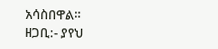አሳስበዋል።
ዘጋቢ:- ያየህ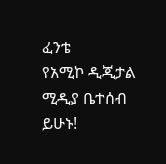ፈንቴ
የአሚኮ ዲጂታል ሚዲያ ቤተሰብ ይሁኑ!